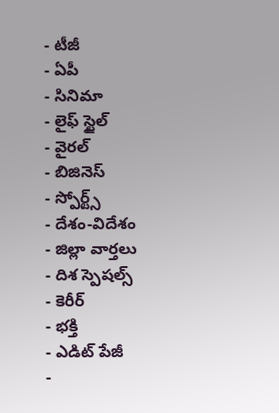- టీజీ
- ఏపీ
- సినిమా
- లైఫ్ స్టైల్
- వైరల్
- బిజినెస్
- స్పోర్ట్స్
- దేశం-విదేశం
- జిల్లా వార్తలు
- దిశ స్పెషల్స్
- కెరీర్
- భక్తి
- ఎడిట్ పేజీ
-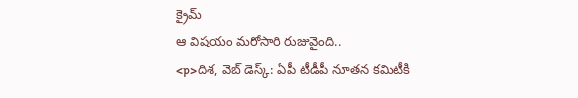క్రైమ్
ఆ విషయం మరోసారి రుజువైంది..
<p>దిశ, వెబ్ డెస్క్: ఏపీ టీడీపీ నూతన కమిటీకి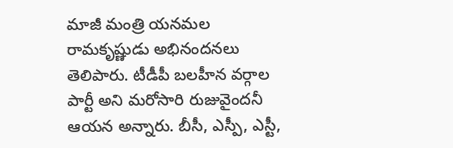మాజీ మంత్రి యనమల రామకృష్ణుడు అభినందనలు తెలిపారు. టీడీపీ బలహీన వర్గాల పార్టీ అని మరోసారి రుజువైందనీ ఆయన అన్నారు. బీసీ, ఎస్పీ, ఎస్టీ,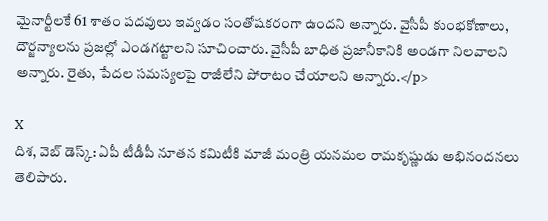మైనార్టీలకే 61 శాతం పదవులు ఇవ్వడం సంతోషకరంగా ఉందని అన్నారు. వైసీపీ కుంభకోణాలు, దౌర్జన్యాలను ప్రజల్లో ఎండగట్టాలని సూచించారు. వైసీపీ బాధిత ప్రజానీకానికి అండగా నిలవాలని అన్నారు. రైతు, పేదల సమస్యలపై రాజీలేని పోరాటం చేయాలని అన్నారు.</p>

X
దిశ, వెబ్ డెస్క్: ఏపీ టీడీపీ నూతన కమిటీకి మాజీ మంత్రి యనమల రామకృష్ణుడు అభినందనలు తెలిపారు.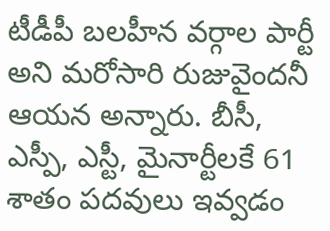టీడీపీ బలహీన వర్గాల పార్టీ అని మరోసారి రుజువైందనీ ఆయన అన్నారు. బీసీ, ఎస్పీ, ఎస్టీ, మైనార్టీలకే 61 శాతం పదవులు ఇవ్వడం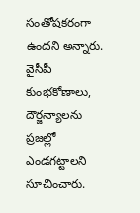సంతోషకరంగా ఉందని అన్నారు. వైసీపీ కుంభకోణాలు, దౌర్జన్యాలను ప్రజల్లో ఎండగట్టాలని సూచించారు.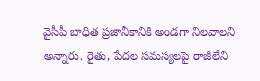వైసీపీ బాధిత ప్రజానీకానికి అండగా నిలవాలని అన్నారు. రైతు, పేదల సమస్యలపై రాజీలేని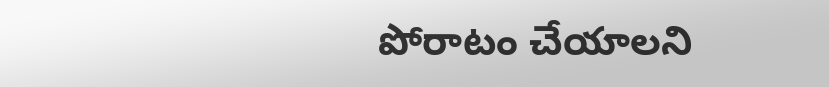పోరాటం చేయాలని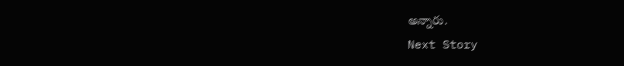అన్నారు.
Next Story